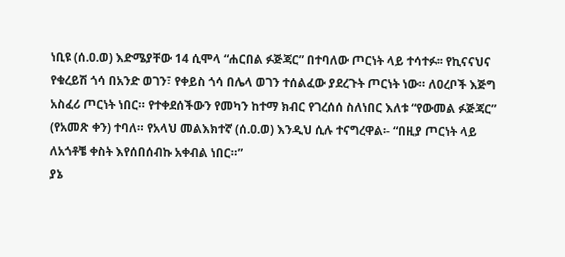ነቢዩ (ሰ.ዐ.ወ) እድሜያቸው 14 ሲሞላ “ሐርበል ፉጅጃር” በተባለው ጦርነት ላይ ተሳተፉ፡፡ የኪናናህና የቁረይሽ ጎሳ በአንድ ወገን፣ የቀይስ ጎሳ በሌላ ወገን ተሰልፈው ያደረጉት ጦርነት ነው። ለዐረቦች እጅግ አስፈሪ ጦርነት ነበር። የተቀደሰችውን የመካን ከተማ ክብር የገረሰሰ ስለነበር እለቱ “የውመል ፉጅጃር” (የአመጽ ቀን) ተባለ። የአላህ መልእክተኛ (ሰ.ዐ.ወ) እንዲህ ሲሉ ተናግረዋል፡- “በዚያ ጦርነት ላይ ለአጎቶቼ ቀስት እየሰበሰብኩ አቀብል ነበር።”
ያኔ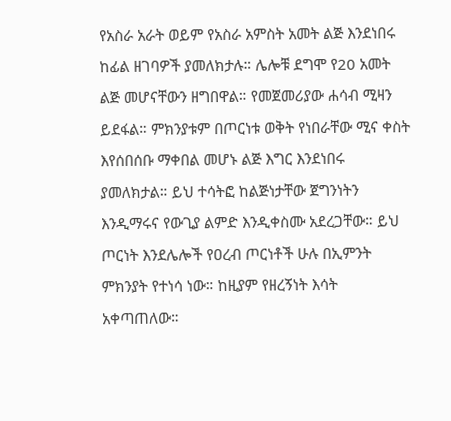የአስራ አራት ወይም የአስራ አምስት አመት ልጅ እንደነበሩ ከፊል ዘገባዎች ያመለክታሉ። ሌሎቹ ደግሞ የ20 አመት ልጅ መሆናቸውን ዘግበዋል። የመጀመሪያው ሐሳብ ሚዛን ይደፋል። ምክንያቱም በጦርነቱ ወቅት የነበራቸው ሚና ቀስት እየሰበሰቡ ማቀበል መሆኑ ልጅ እግር እንደነበሩ ያመለክታል። ይህ ተሳትፎ ከልጅነታቸው ጀግንነትን እንዲማሩና የውጊያ ልምድ እንዲቀስሙ አደረጋቸው። ይህ ጦርነት እንደሌሎች የዐረብ ጦርነቶች ሁሉ በኢምንት ምክንያት የተነሳ ነው። ከዚያም የዘረኝነት እሳት አቀጣጠለው።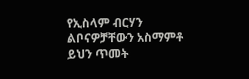የኢስላም ብርሃን ልቦናዎቻቸውን አስማምቶ ይህን ጥመት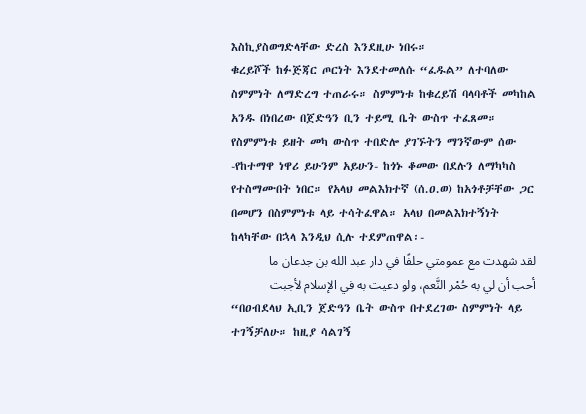እስኪያስወግድላቸው ድረስ እንደዚሁ ነበሩ።
ቁረይሾች ከፉጅጃር ጦርነት እንደተመለሱ “ፈዱል” ለተባለው ስምምነት ለማድረግ ተጠራሩ። ስምምነቱ ከቁረይሽ ባላባቶች መካከል አንዱ በነበረው በጀድዓን ቢን ተይሚ ቤት ውስጥ ተፈጸመ። የስምምነቱ ይዘት መካ ውስጥ ተበድሎ ያገኙትን ማንኛውም ሰው -የከተማዋ ነዋሪ ይሁንም አይሁን- ከጎኑ ቆመው በደሉን ለማካካስ የተስማሙበት ነበር። የአላህ መልእክተኛ (ሰ.ዐ.ወ) ከአጎቶቻቸው ጋር በመሆን በስምምነቱ ላይ ተሳትፈዋል። አላህ በመልእክተኝነት ከላካቸው በኋላ እንዲህ ሲሉ ተደምጠዋል፡-
لقد شهدت مع عمومتي حلفًا في دار عبد الله بن جدعان ما أحب أن لي به حُمْر النَّعم، ولو دعيت به في الإسلام لأجبت
“በዐብደላህ ኢቢን ጀድዓን ቤት ውስጥ በተደረገው ስምምነት ላይ ተገኝቻለሁ። ከዚያ ሳልገኝ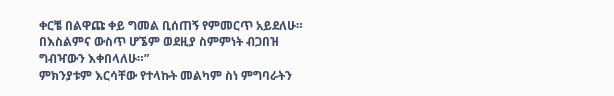ቀርቼ በልዋጩ ቀይ ግመል ቢሰጠኝ የምመርጥ አይደለሁ። በእስልምና ውስጥ ሆኜም ወደዚያ ስምምነት ብጋበዝ ግብዣውን እቀበላለሁ።”
ምክንያቱም እርሳቸው የተላኩት መልካም ስነ ምግባራትን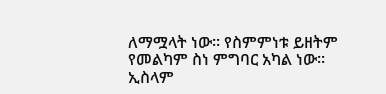ለማሟላት ነው። የስምምነቱ ይዘትም የመልካም ስነ ምግባር አካል ነው። ኢስላም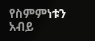የስምምነቱን አብይ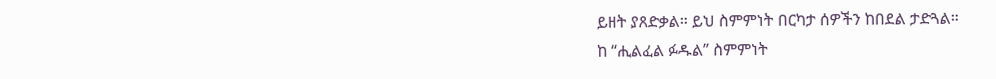ይዘት ያጸድቃል። ይህ ስምምነት በርካታ ሰዎችን ከበደል ታድጓል።
ከ “ሒልፈል ፉዱል” ስምምነት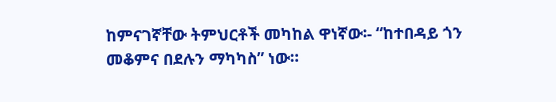ከምናገኛቸው ትምህርቶች መካከል ዋነኛው፡- “ከተበዳይ ጎን መቆምና በደሉን ማካካስ” ነው።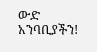ውድ አንባቢያችን!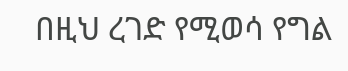በዚህ ረገድ የሚወሳ የግል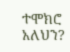ተሞክሮ አለህን?